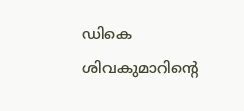ഡികെ ശിവകുമാറിന്റെ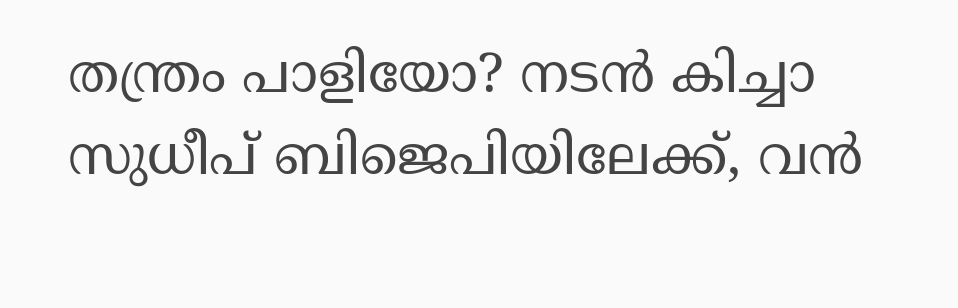തന്ത്രം പാളിയോ? നടൻ കിച്ചാ സുധീപ് ബിജെപിയിലേക്ക്, വൻ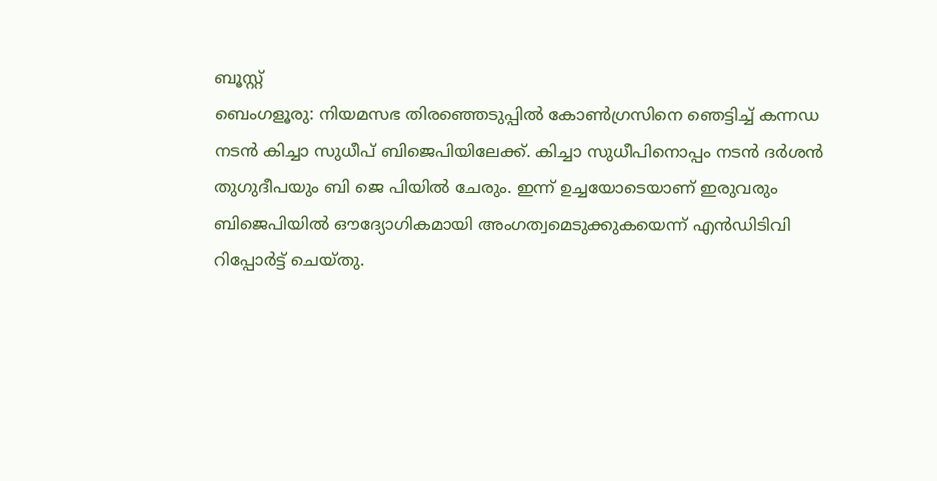ബൂസ്റ്റ്
ബെംഗളൂരു: നിയമസഭ തിരഞ്ഞെടുപ്പിൽ കോൺഗ്രസിനെ ഞെട്ടിച്ച് കന്നഡ നടൻ കിച്ചാ സുധീപ് ബിജെപിയിലേക്ക്. കിച്ചാ സുധീപിനൊപ്പം നടൻ ദർശൻ തുഗുദീപയും ബി ജെ പിയിൽ ചേരും. ഇന്ന് ഉച്ചയോടെയാണ് ഇരുവരും ബിജെപിയിൽ ഔദ്യോഗികമായി അംഗത്വമെടുക്കുകയെന്ന് എൻഡിടിവി റിപ്പോർട്ട് ചെയ്തു.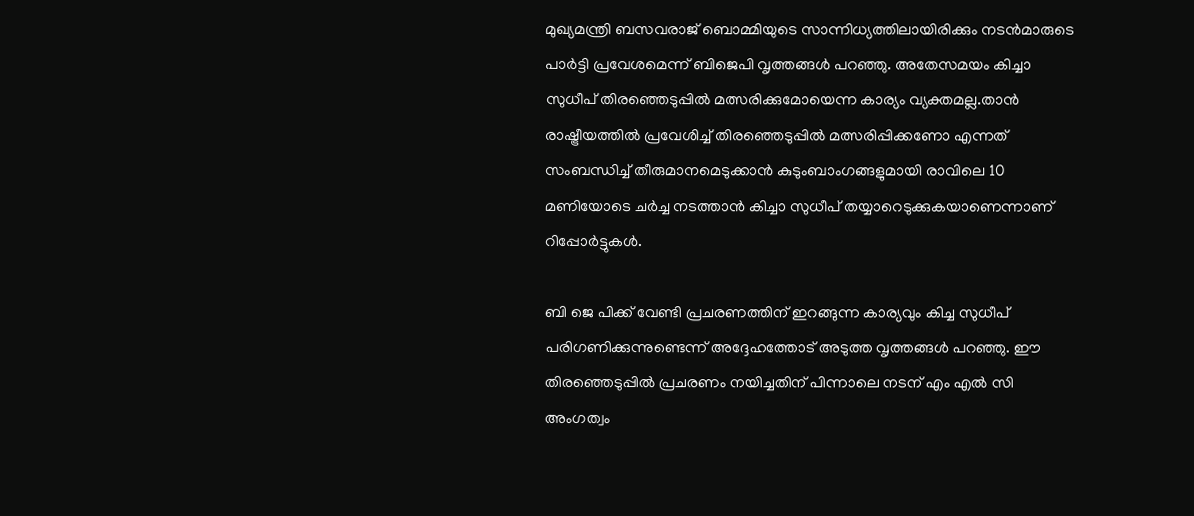മുഖ്യമന്ത്രി ബസവരാജ് ബൊമ്മിയുടെ സാന്നിധ്യത്തിലായിരിക്കും നടൻമാരുടെ പാർട്ടി പ്രവേശമെന്ന് ബിജെപി വൃത്തങ്ങൾ പറഞ്ഞു. അതേസമയം കിച്ചാ സുധീപ് തിരഞ്ഞെടുപ്പിൽ മത്സരിക്കുമോയെന്ന കാര്യം വ്യക്തമല്ല.താൻ രാഷ്ട്രീയത്തിൽ പ്രവേശിച്ച് തിരഞ്ഞെടുപ്പിൽ മത്സരിപ്പിക്കണോ എന്നത് സംബന്ധിച്ച് തീരുമാനമെടുക്കാൻ കുടുംബാംഗങ്ങളുമായി രാവിലെ 10 മണിയോടെ ചർച്ച നടത്താൻ കിച്ചാ സുധീപ് തയ്യാറെടുക്കുകയാണെന്നാണ് റിപ്പോർട്ടുകൾ.

ബി ജെ പിക്ക് വേണ്ടി പ്രചരണത്തിന് ഇറങ്ങുന്ന കാര്യവും കിച്ച സുധീപ് പരിഗണിക്കുന്നുണ്ടെന്ന് അദ്ദേഹത്തോട് അടുത്ത വൃത്തങ്ങൾ പറഞ്ഞു. ഈ തിരഞ്ഞെടുപ്പിൽ പ്രചരണം നയിച്ചതിന് പിന്നാലെ നടന് എം എൽ സി അംഗത്വം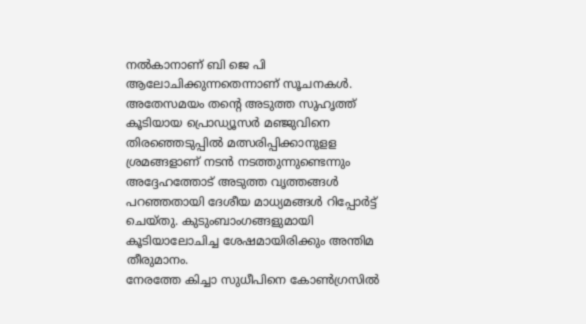നൽകാനാണ് ബി ജെ പി ആലോചിക്കുന്നതെന്നാണ് സൂചനകൾ.
അതേസമയം തന്റെ അടുത്ത സുഹൃത്ത് കൂടിയായ പ്രൊഡ്യൂസർ മഞ്ജുവിനെ തിരഞ്ഞെടുപ്പിൽ മത്സരിപ്പിക്കാനുളള ശ്രമങ്ങളാണ് നടൻ നടത്തുന്നുണ്ടെന്നും അദ്ദേഹത്തോട് അടുത്ത വൃത്തങ്ങൾ പറഞ്ഞതായി ദേശീയ മാധ്യമങ്ങൾ റിപ്പോർട്ട് ചെയ്തു. കുടുംബാംഗങ്ങളുമായി കൂടിയാലോചിച്ച ശേഷമായിരിക്കും അന്തിമ തീരുമാനം.
നേരത്തേ കിച്ചാ സുധീപിനെ കോൺഗ്രസിൽ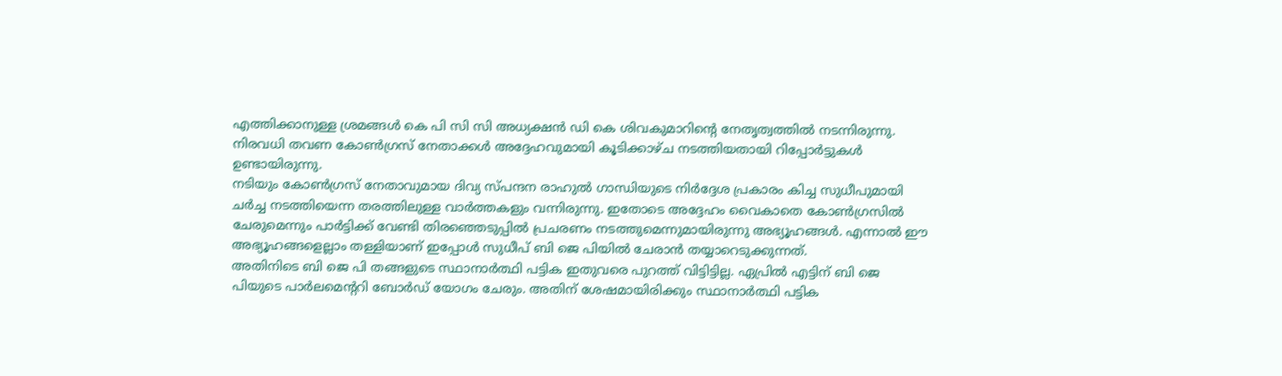എത്തിക്കാനുള്ള ശ്രമങ്ങൾ കെ പി സി സി അധ്യക്ഷൻ ഡി കെ ശിവകുമാറിന്റെ നേതൃത്വത്തിൽ നടന്നിരുന്നു. നിരവധി തവണ കോൺഗ്രസ് നേതാക്കൾ അദ്ദേഹവുമായി കൂടിക്കാഴ്ച നടത്തിയതായി റിപ്പോർട്ടുകൾ ഉണ്ടായിരുന്നു.
നടിയും കോൺഗ്രസ് നേതാവുമായ ദിവ്യ സ്പന്ദന രാഹുൽ ഗാന്ധിയുടെ നിർദ്ദേശ പ്രകാരം കിച്ച സുധീപുമായി ചർച്ച നടത്തിയെന്ന തരത്തിലുള്ള വാർത്തകളും വന്നിരുന്നു. ഇതോടെ അദ്ദേഹം വൈകാതെ കോൺഗ്രസിൽ ചേരുമെന്നും പാർട്ടിക്ക് വേണ്ടി തിരഞ്ഞെടുപ്പിൽ പ്രചരണം നടത്തുമെന്നുമായിരുന്നു അഭ്യൂഹങ്ങൾ. എന്നാൽ ഈ അഭ്യൂഹങ്ങളെല്ലാം തള്ളിയാണ് ഇപ്പോൾ സുധീപ് ബി ജെ പിയിൽ ചേരാൻ തയ്യാറെടുക്കുന്നത്.
അതിനിടെ ബി ജെ പി തങ്ങളുടെ സ്ഥാനാർത്ഥി പട്ടിക ഇതുവരെ പുറത്ത് വിട്ടിട്ടില്ല. ഏപ്രിൽ എട്ടിന് ബി ജെ പിയുടെ പാർലമെന്ററി ബോർഡ് യോഗം ചേരും. അതിന് ശേഷമായിരിക്കും സ്ഥാനാർത്ഥി പട്ടിക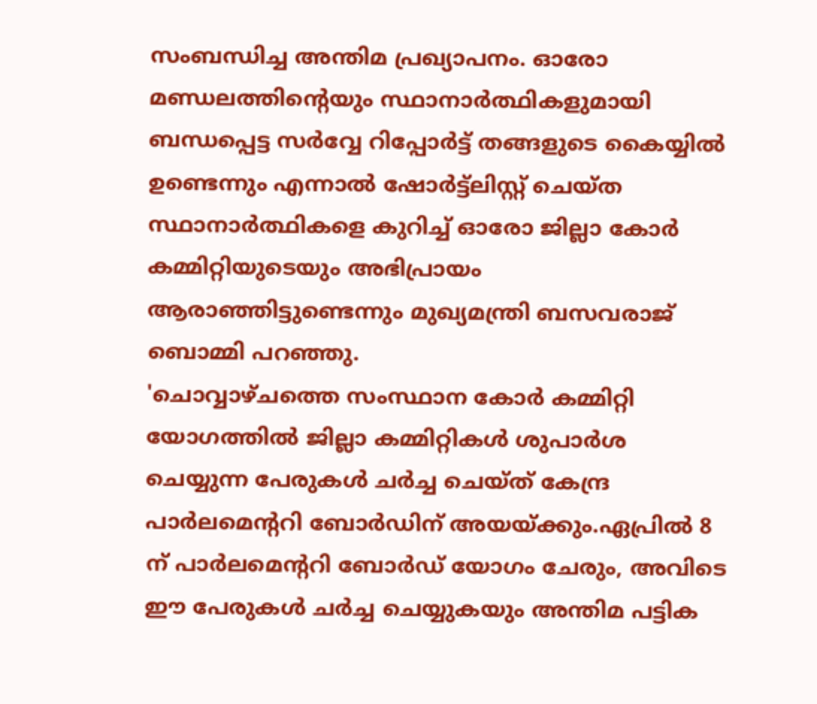സംബന്ധിച്ച അന്തിമ പ്രഖ്യാപനം. ഓരോ മണ്ഡലത്തിന്റെയും സ്ഥാനാർത്ഥികളുമായി ബന്ധപ്പെട്ട സർവ്വേ റിപ്പോർട്ട് തങ്ങളുടെ കൈയ്യിൽ ഉണ്ടെന്നും എന്നാൽ ഷോർട്ട്ലിസ്റ്റ് ചെയ്ത സ്ഥാനാർത്ഥികളെ കുറിച്ച് ഓരോ ജില്ലാ കോർ കമ്മിറ്റിയുടെയും അഭിപ്രായം ആരാഞ്ഞിട്ടുണ്ടെന്നും മുഖ്യമന്ത്രി ബസവരാജ് ബൊമ്മി പറഞ്ഞു.
'ചൊവ്വാഴ്ചത്തെ സംസ്ഥാന കോർ കമ്മിറ്റി യോഗത്തിൽ ജില്ലാ കമ്മിറ്റികൾ ശുപാർശ ചെയ്യുന്ന പേരുകൾ ചർച്ച ചെയ്ത് കേന്ദ്ര പാർലമെന്ററി ബോർഡിന് അയയ്ക്കും.ഏപ്രിൽ 8 ന് പാർലമെന്ററി ബോർഡ് യോഗം ചേരും, അവിടെ ഈ പേരുകൾ ചർച്ച ചെയ്യുകയും അന്തിമ പട്ടിക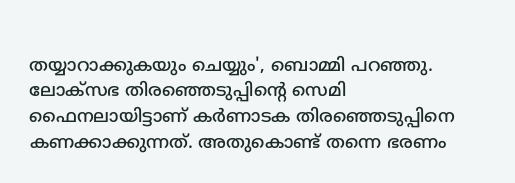തയ്യാറാക്കുകയും ചെയ്യും', ബൊമ്മി പറഞ്ഞു.
ലോക്സഭ തിരഞ്ഞെടുപ്പിന്റെ സെമി ഫൈനലായിട്ടാണ് കർണാടക തിരഞ്ഞെടുപ്പിനെ കണക്കാക്കുന്നത്. അതുകൊണ്ട് തന്നെ ഭരണം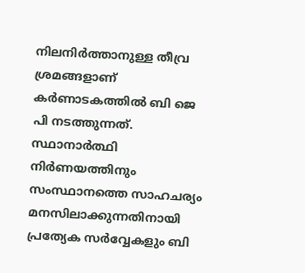നിലനിർത്താനുള്ള തീവ്ര ശ്രമങ്ങളാണ് കർണാടകത്തിൽ ബി ജെ പി നടത്തുന്നത്. സ്ഥാനാർത്ഥി നിർണയത്തിനും സംസ്ഥാനത്തെ സാഹചര്യം മനസിലാക്കുന്നതിനായി പ്രത്യേക സർവ്വേകളും ബി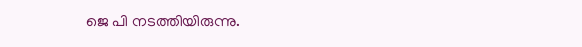ജെ പി നടത്തിയിരുന്നു.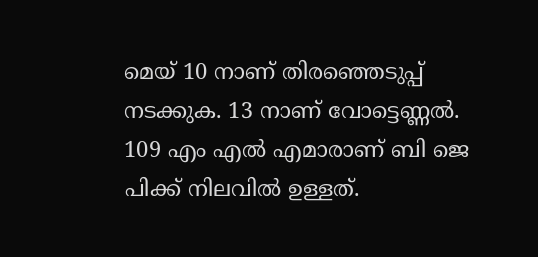മെയ് 10 നാണ് തിരഞ്ഞെടുപ്പ് നടക്കുക. 13 നാണ് വോട്ടെണ്ണൽ. 109 എം എൽ എമാരാണ് ബി ജെ പിക്ക് നിലവിൽ ഉള്ളത്.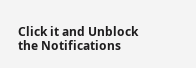Click it and Unblock the Notifications